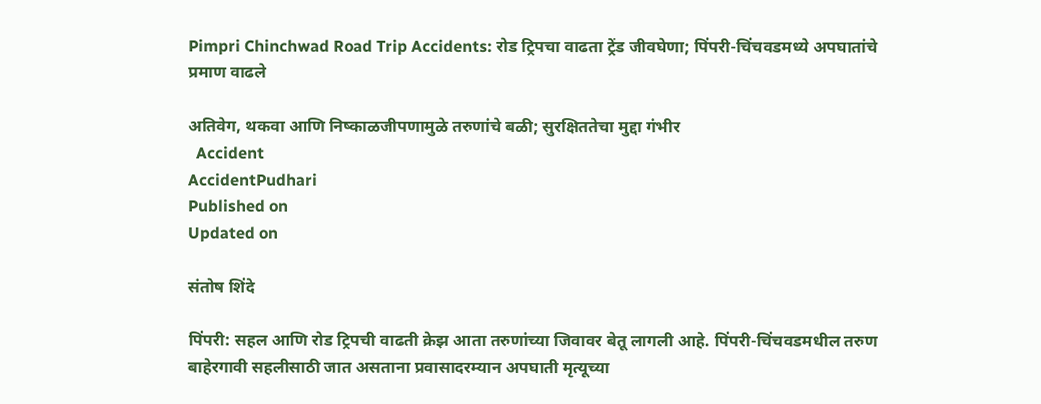Pimpri Chinchwad Road Trip Accidents: रोड ट्रिपचा वाढता ट्रेंड जीवघेणा; पिंपरी-चिंचवडमध्ये अपघातांचे प्रमाण वाढले

अतिवेग, थकवा आणि निष्काळजीपणामुळे तरुणांचे बळी; सुरक्षिततेचा मुद्दा गंभीर
  Accident
AccidentPudhari
Published on
Updated on

संतोष शिंदे

पिंपरी: सहल आणि रोड ट्रिपची वाढती क्रेझ आता तरुणांच्या जिवावर बेतू लागली आहे. पिंपरी-चिंचवडमधील तरुण बाहेरगावी सहलीसाठी जात असताना प्रवासादरम्यान अपघाती मृत्यूच्या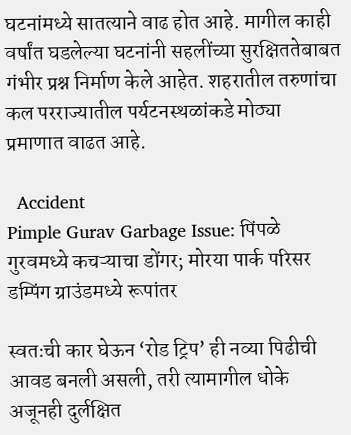घटनांमध्ये सातत्याने वाढ होत आहे. मागील काही वर्षांत घडलेल्या घटनांनी सहलींच्या सुरक्षिततेबाबत गंभीर प्रश्न निर्माण केले आहेत. शहरातील तरुणांचा कल परराज्यातील पर्यटनस्थळांकडे मोठ्या प्रमाणात वाढत आहे.

  Accident
Pimple Gurav Garbage Issue: पिंपळे गुरवमध्ये कचऱ्याचा डोंगर; मोरया पार्क परिसर डम्पिंग ग्राउंडमध्ये रूपांतर

स्वतःची कार घेऊन ‌‘रोड ट्रिप‌’ ही नव्या पिढीची आवड बनली असली, तरी त्यामागील धोके अजूनही दुर्लक्षित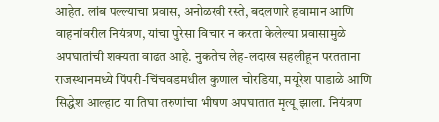आहेत. लांब पल्ल्याचा प्रवास, अनोळखी रस्ते, बदलणारे हवामान आणि वाहनांवरील नियंत्रण, यांचा पुरेसा विचार न करता केलेल्या प्रवासामुळे अपघातांची शक्यता वाढत आहे. नुकतेच लेह-लदाख सहलीहून परतताना राजस्थानमध्ये पिंपरी-चिंचवडमधील कुणाल चोरडिया, मयूरेश पाडाळे आणि सिद्धेश आल्हाट या तिघा तरुणांचा भीषण अपघातात मृत्यू झाला. नियंत्रण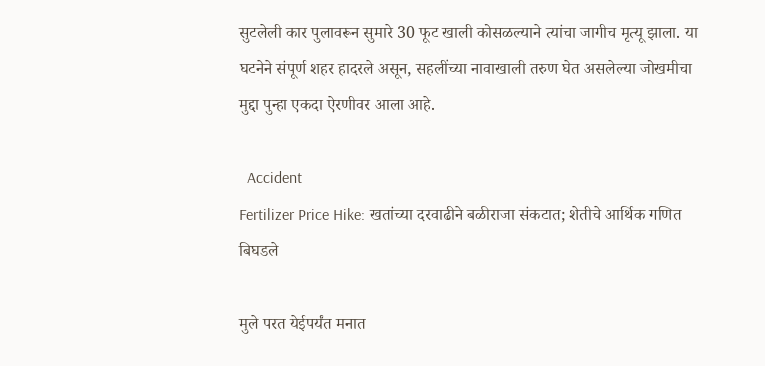सुटलेली कार पुलावरून सुमारे 30 फूट खाली कोसळल्याने त्यांचा जागीच मृत्यू झाला. या घटनेने संपूर्ण शहर हादरले असून, सहलींच्या नावाखाली तरुण घेत असलेल्या जोखमीचा मुद्दा पुन्हा एकदा ऐरणीवर आला आहे.

  Accident
Fertilizer Price Hike: खतांच्या दरवाढीने बळीराजा संकटात; शेतीचे आर्थिक गणित बिघडले

मुले परत येईपर्यंत मनात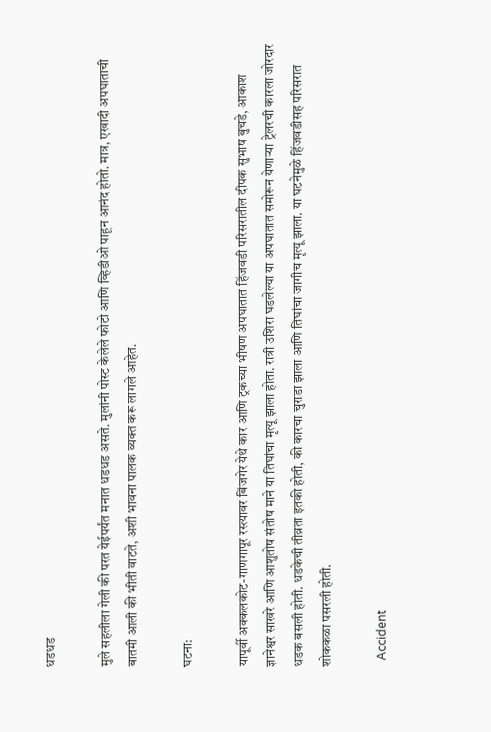धडधड

मुले सहलीला गेली की परत येईपर्यंत मनात धडधड असते. मुलांनी पोस्ट केलेले फोटो आणि व्हिडीओ पाहून आनंद होतो. मात्र, एखादी अपघाताची बातमी आली की भीती वाटते, अशी भावना पालक व्यक्त करू लागले आहेत.

घटना:

यापूर्वी अक्कलकोट-गाणगापूर रस्त्यावर बिंजगेर येथे कार आणि ट्रकच्या भीषण अपघातात हिंजवडी परिसरातील दीपक सुभाष बुचडे, आकाश ज्ञानेश्वर साखरे आणि आशुतोष संतोष माने या तिघांचा मृत्यू झाला होता. रात्री उशिरा घडलेल्या या अपघातात समोरून येणाऱ्या ट्रेलरची कारला जोरदार धडक बसली होती. धडकेची तीव्रता इतकी होती, की कारचा चुराडा झाला आणि तिघांचा जागीच मृत्यू झाला. या घटनेमुळे हिंजवडीसह परिसरात शोककळा पसरली होती.

  Accident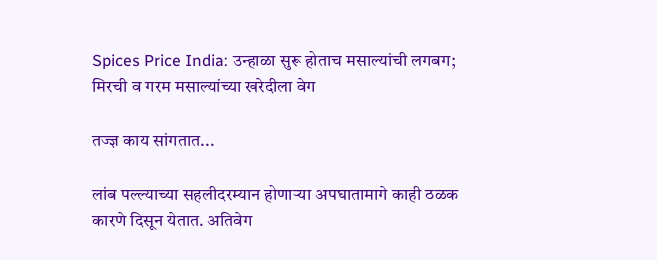Spices Price India: उन्हाळा सुरू होताच मसाल्यांची लगबग; मिरची व गरम मसाल्यांच्या खरेदीला वेग

तज्ज्ञ काय सांगतात...

लांब पल्ल्याच्या सहलीदरम्यान होणाऱ्या अपघातामागे काही ठळक कारणे दिसून येतात. अतिवेग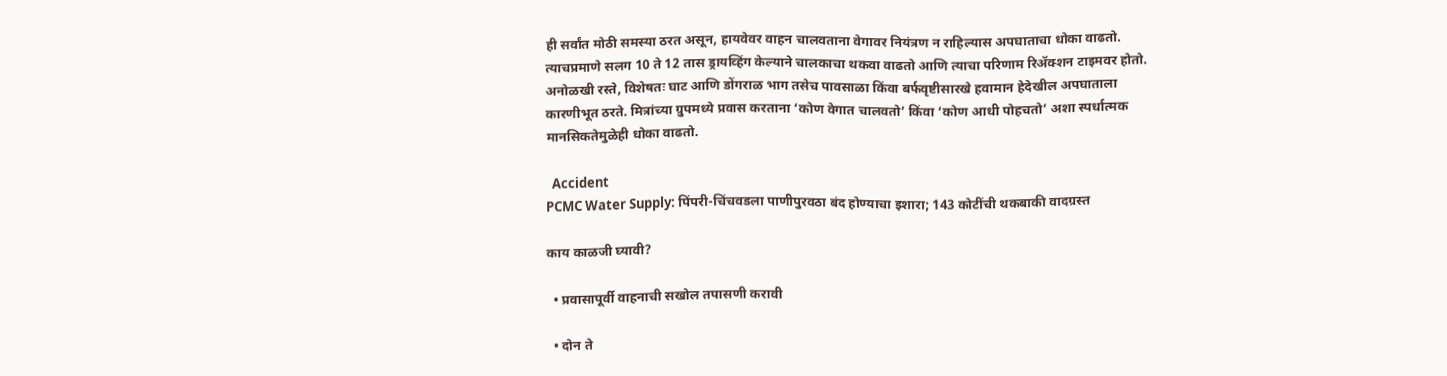ही सर्वांत मोठी समस्या ठरत असून, हायवेवर वाहन चालवताना वेगावर नियंत्रण न राहिल्यास अपघाताचा धोका वाढतो. त्याचप्रमाणे सलग 10 ते 12 तास ड्रायव्हिंग केल्याने चालकाचा थकवा वाढतो आणि त्याचा परिणाम रिॲक्शन टाइमवर होतो. अनोळखी रस्ते, विशेषतः घाट आणि डोंगराळ भाग तसेच पावसाळा किंवा बर्फवृष्टीसारखे हवामान हेदेखील अपघाताला कारणीभूत ठरते. मित्रांच्या ग्रुपमध्ये प्रवास करताना ‌‘कोण वेगात चालवतो‌’ किंवा ‌‘कोण आधी पोहचतो‌’ अशा स्पर्धात्मक मानसिकतेमुळेही धोका वाढतो.

  Accident
PCMC Water Supply: पिंपरी-चिंचवडला पाणीपुरवठा बंद होण्याचा इशारा; 143 कोटींची थकबाकी वादग्रस्त

काय काळजी घ्यावी?

  • प्रवासापूर्वी वाहनाची सखोल तपासणी करावी

  • दोन ते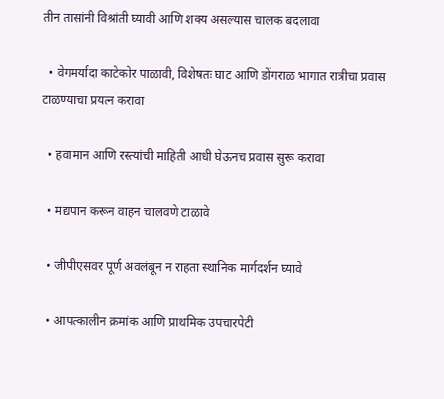तीन तासांनी विश्रांती घ्यावी आणि शक्य असल्यास चालक बदलावा

  • वेगमर्यादा काटेकोर पाळावी, विशेषतः घाट आणि डोंगराळ भागात रात्रीचा प्रवास टाळण्याचा प्रयत्न करावा

  • हवामान आणि रस्त्यांची माहिती आधी घेऊनच प्रवास सुरू करावा

  • मद्यपान करून वाहन चालवणे टाळावे

  • जीपीएसवर पूर्ण अवलंबून न राहता स्थानिक मार्गदर्शन घ्यावे

  • आपत्कालीन क्रमांक आणि प्राथमिक उपचारपेटी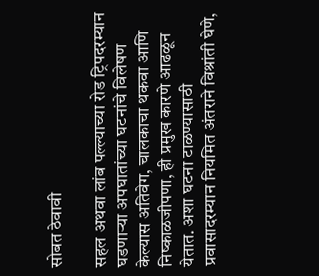सोबत ठेवावी

सहल अथवा लांब पल्ल्याच्या रोड ट्रिपदरम्यान घडणाऱ्या अपघातांच्या घटनांचे विलेषण केल्यास अतिवेग, चालकाचा थकवा आणि निष्काळजीपणा, ही प्रमुख कारणे आढळून येतात. अशा घटना टाळण्यासाठी प्रवासादरम्यान नियमित अंतराने विश्रांती घेणे,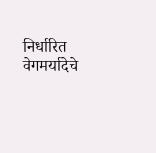निर्धारित वेगमर्यादेचे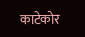काटेकोर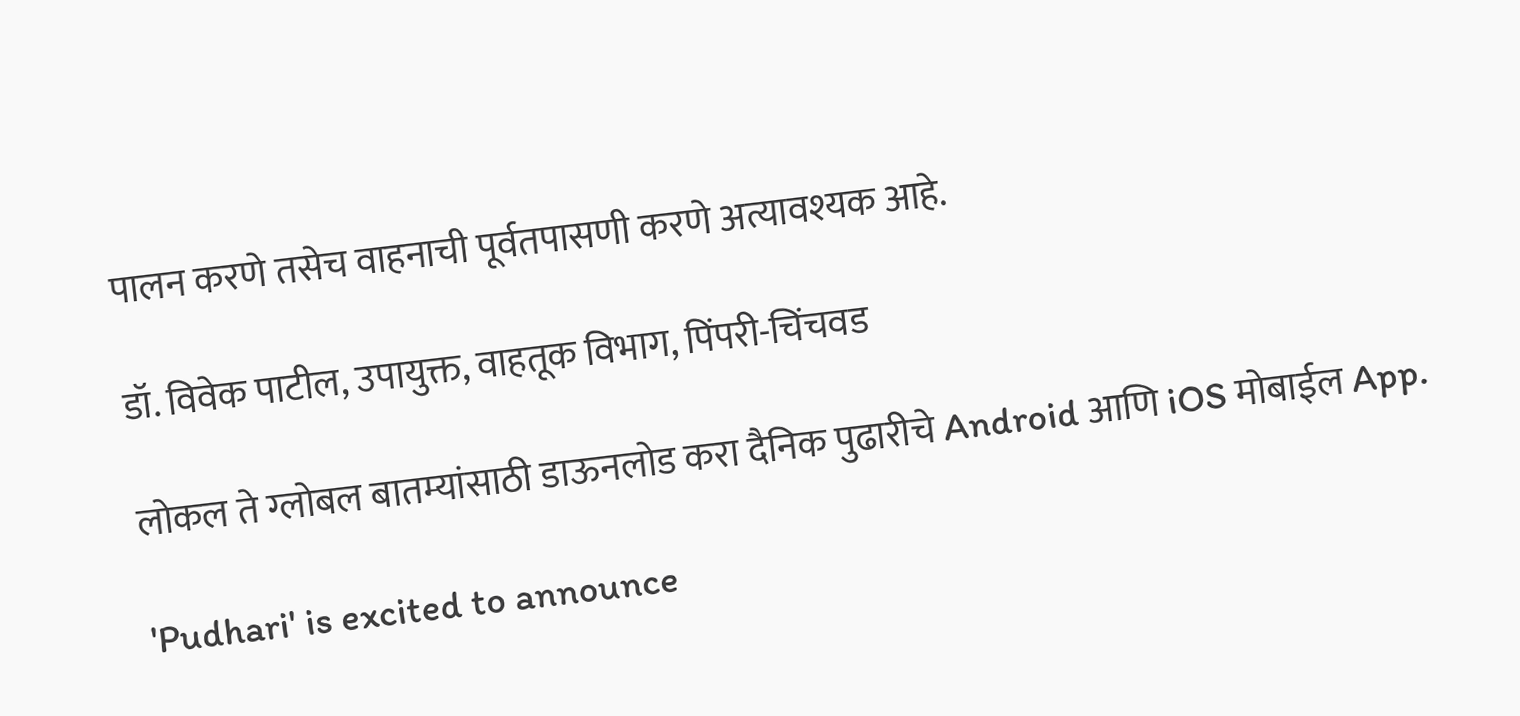पालन करणे तसेच वाहनाची पूर्वतपासणी करणे अत्यावश्यक आहे.

डॉ. विवेक पाटील, उपायुक्त, वाहतूक विभाग, पिंपरी-चिंचवड

लोकल ते ग्लोबल बातम्यांसाठी डाऊनलोड करा दैनिक पुढारीचे Android आणि iOS मोबाईल App.

'Pudhari' is excited to announce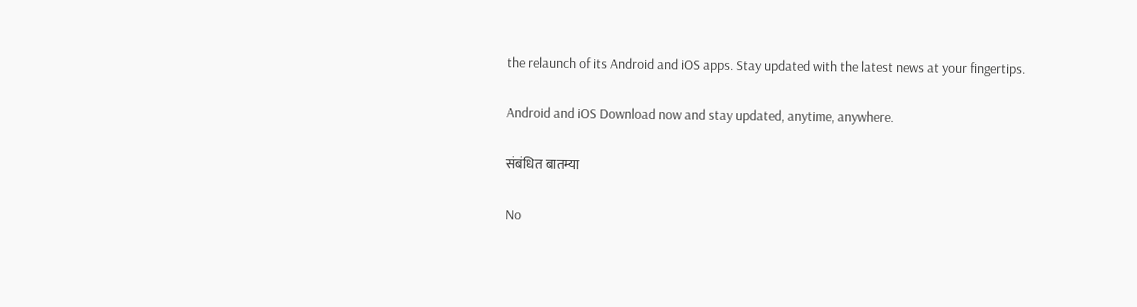the relaunch of its Android and iOS apps. Stay updated with the latest news at your fingertips.

Android and iOS Download now and stay updated, anytime, anywhere.

संबंधित बातम्या

No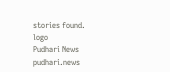stories found.
logo
Pudhari News
pudhari.news